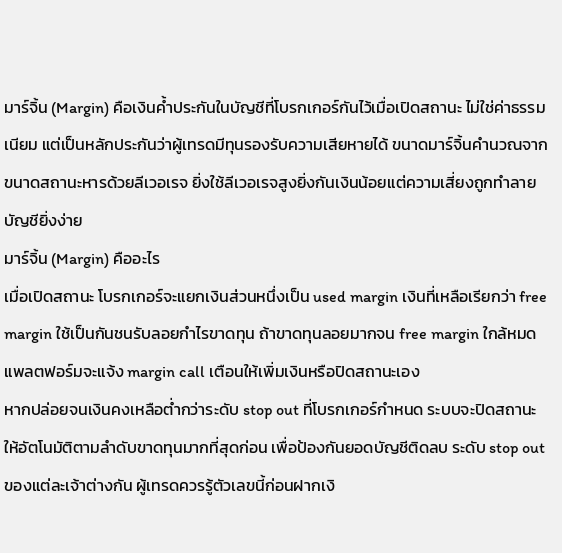มาร์จิ้น (Margin) คือเงินค้ำประกันในบัญชีที่โบรกเกอร์กันไว้เมื่อเปิดสถานะ ไม่ใช่ค่าธรรมเนียม แต่เป็นหลักประกันว่าผู้เทรดมีทุนรองรับความเสียหายได้ ขนาดมาร์จิ้นคำนวณจากขนาดสถานะหารด้วยลีเวอเรจ ยิ่งใช้ลีเวอเรจสูงยิ่งกันเงินน้อยแต่ความเสี่ยงถูกทำลายบัญชียิ่งง่าย
มาร์จิ้น (Margin) คืออะไร
เมื่อเปิดสถานะ โบรกเกอร์จะแยกเงินส่วนหนึ่งเป็น used margin เงินที่เหลือเรียกว่า free margin ใช้เป็นกันชนรับลอยกำไรขาดทุน ถ้าขาดทุนลอยมากจน free margin ใกล้หมด แพลตฟอร์มจะแจ้ง margin call เตือนให้เพิ่มเงินหรือปิดสถานะเอง
หากปล่อยจนเงินคงเหลือต่ำกว่าระดับ stop out ที่โบรกเกอร์กำหนด ระบบจะปิดสถานะให้อัตโนมัติตามลำดับขาดทุนมากที่สุดก่อน เพื่อป้องกันยอดบัญชีติดลบ ระดับ stop out ของแต่ละเจ้าต่างกัน ผู้เทรดควรรู้ตัวเลขนี้ก่อนฝากเงิ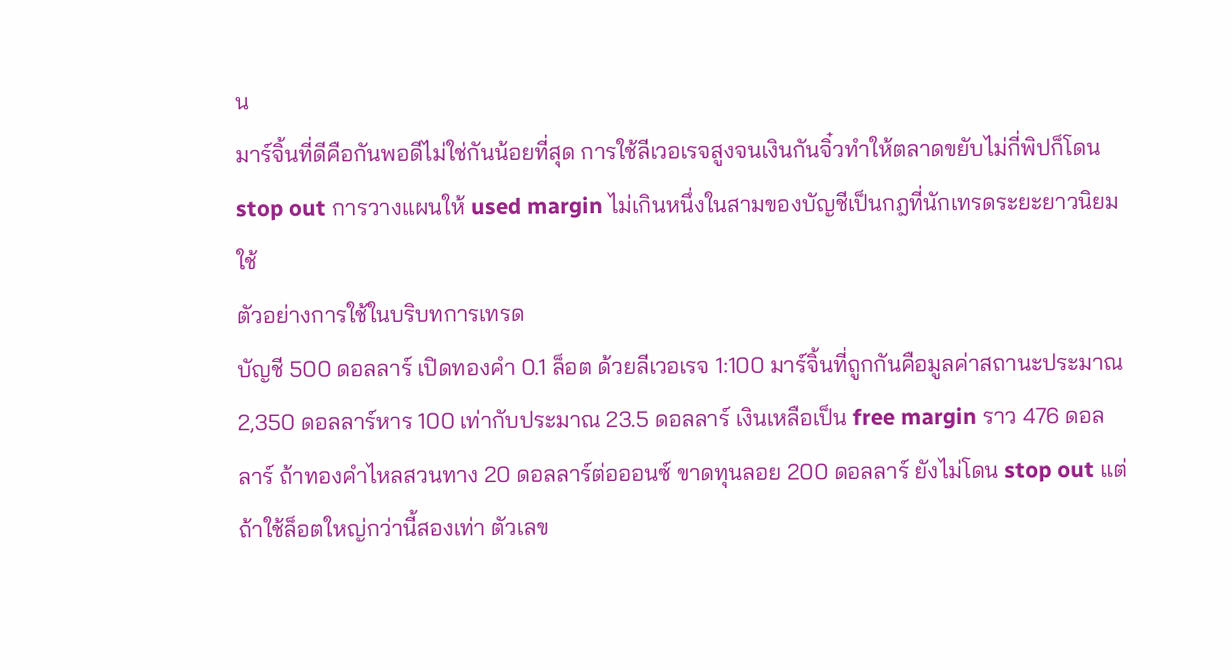น
มาร์จิ้นที่ดีคือกันพอดีไม่ใช่กันน้อยที่สุด การใช้ลีเวอเรจสูงจนเงินกันจิ๋วทำให้ตลาดขยับไม่กี่พิปก็โดน stop out การวางแผนให้ used margin ไม่เกินหนึ่งในสามของบัญชีเป็นกฎที่นักเทรดระยะยาวนิยมใช้
ตัวอย่างการใช้ในบริบทการเทรด
บัญชี 500 ดอลลาร์ เปิดทองคำ 0.1 ล็อต ด้วยลีเวอเรจ 1:100 มาร์จิ้นที่ถูกกันคือมูลค่าสถานะประมาณ 2,350 ดอลลาร์หาร 100 เท่ากับประมาณ 23.5 ดอลลาร์ เงินเหลือเป็น free margin ราว 476 ดอลลาร์ ถ้าทองคำไหลสวนทาง 20 ดอลลาร์ต่อออนซ์ ขาดทุนลอย 200 ดอลลาร์ ยังไม่โดน stop out แต่ถ้าใช้ล็อตใหญ่กว่านี้สองเท่า ตัวเลข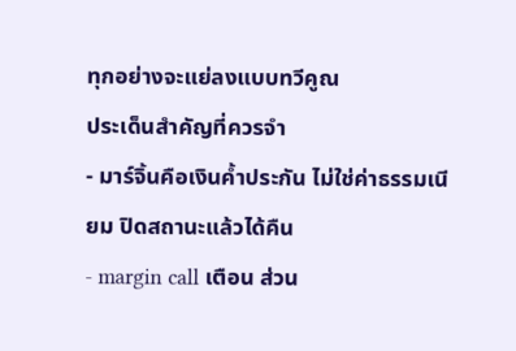ทุกอย่างจะแย่ลงแบบทวีคูณ
ประเด็นสำคัญที่ควรจำ
- มาร์จิ้นคือเงินค้ำประกัน ไม่ใช่ค่าธรรมเนียม ปิดสถานะแล้วได้คืน
- margin call เตือน ส่วน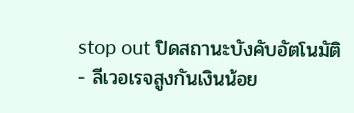stop out ปิดสถานะบังคับอัตโนมัติ
- ลีเวอเรจสูงกันเงินน้อย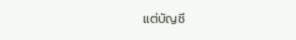แต่บัญชี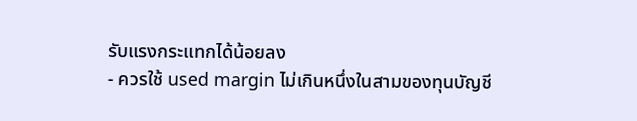รับแรงกระแทกได้น้อยลง
- ควรใช้ used margin ไม่เกินหนึ่งในสามของทุนบัญชี